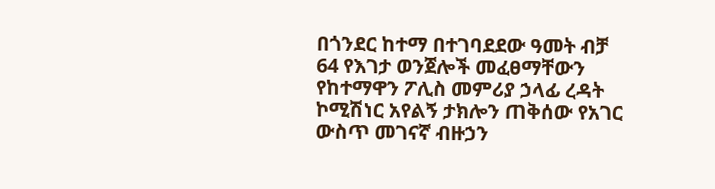በጎንደር ከተማ በተገባደደው ዓመት ብቻ 64 የእገታ ወንጀሎች መፈፀማቸውን የከተማዋን ፖሊስ መምሪያ ኃላፊ ረዳት ኮሚሽነር አየልኝ ታክሎን ጠቅሰው የአገር ውስጥ መገናኛ ብዙኃን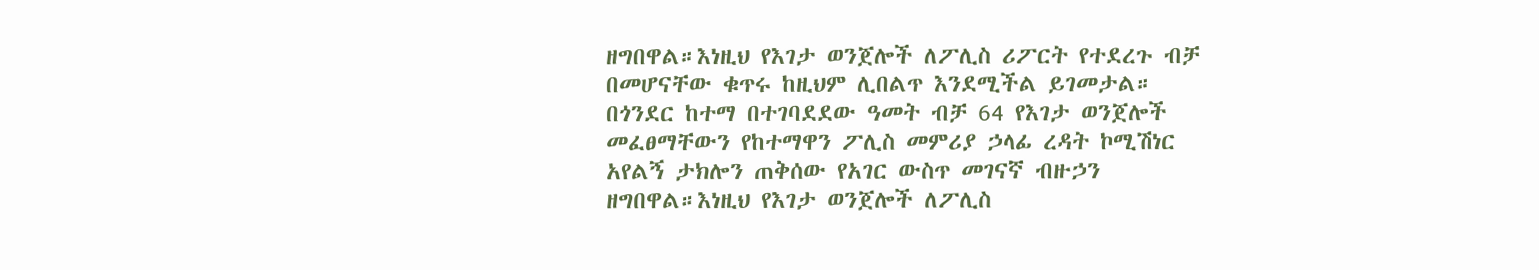ዘግበዋል።እነዚህ የእገታ ወንጀሎች ለፖሊስ ሪፖርት የተደረጉ ብቻ በመሆናቸው ቁጥሩ ከዚህም ሊበልጥ እንደሚችል ይገመታል።
በጎንደር ከተማ በተገባደደው ዓመት ብቻ 64 የእገታ ወንጀሎች መፈፀማቸውን የከተማዋን ፖሊስ መምሪያ ኃላፊ ረዳት ኮሚሽነር አየልኝ ታክሎን ጠቅሰው የአገር ውስጥ መገናኛ ብዙኃን ዘግበዋል።እነዚህ የእገታ ወንጀሎች ለፖሊስ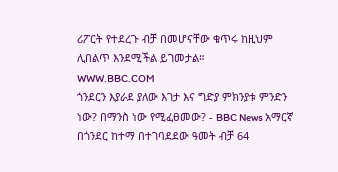ሪፖርት የተደረጉ ብቻ በመሆናቸው ቁጥሩ ከዚህም ሊበልጥ እንደሚችል ይገመታል።
WWW.BBC.COM
ጎንደርን እያራደ ያለው እገታ እና ግድያ ምክንያቱ ምንድን ነው? በማንስ ነው የሚፈፀመው? - BBC News አማርኛ
በጎንደር ከተማ በተገባደደው ዓመት ብቻ 64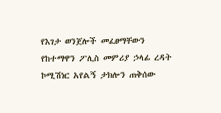የእገታ ወንጀሎች መፈፀማቸውን የከተማዋን ፖሊስ መምሪያ ኃላፊ ረዳት ኮሚሽነር አየልኝ ታክሎን ጠቅሰው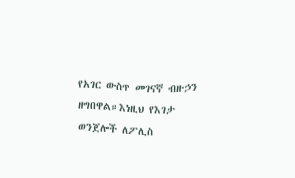የአገር ውስጥ መገናኛ ብዙኃን ዘግበዋል።እነዚህ የእገታ ወንጀሎች ለፖሊስ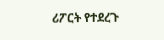ሪፖርት የተደረጉ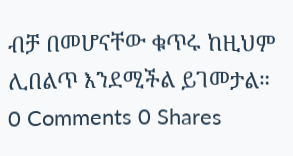ብቻ በመሆናቸው ቁጥሩ ከዚህም ሊበልጥ እንደሚችል ይገመታል።
0 Comments 0 Shares